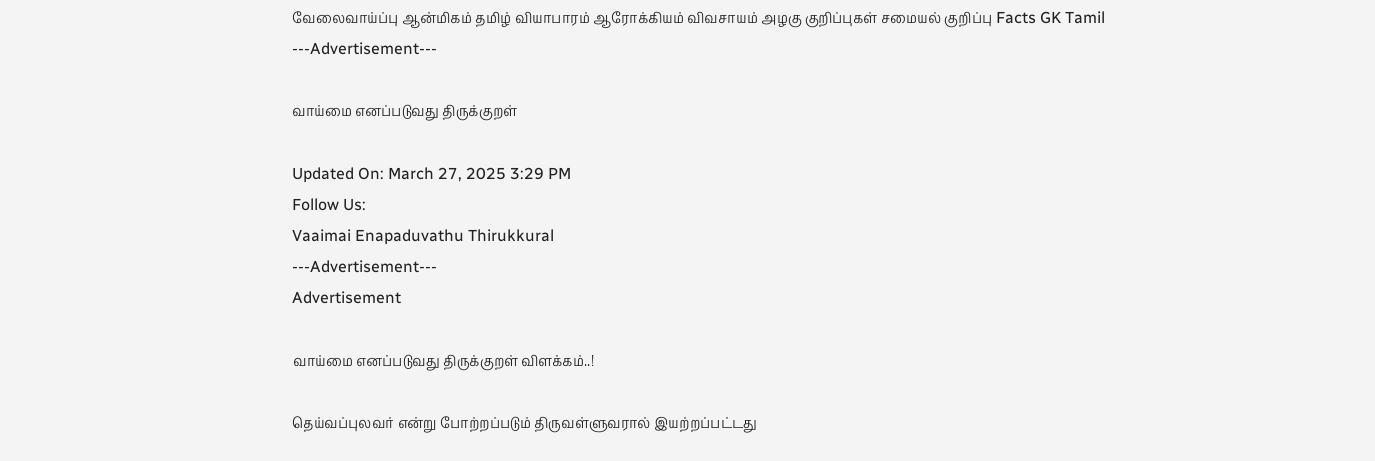வேலைவாய்ப்பு ஆன்மிகம் தமிழ் வியாபாரம் ஆரோக்கியம் விவசாயம் அழகு குறிப்புகள் சமையல் குறிப்பு Facts GK Tamil
---Advertisement---

வாய்மை எனப்படுவது திருக்குறள்

Updated On: March 27, 2025 3:29 PM
Follow Us:
Vaaimai Enapaduvathu Thirukkural
---Advertisement---
Advertisement

வாய்மை எனப்படுவது திருக்குறள் விளக்கம்..!

தெய்வப்புலவர் என்று போற்றப்படும் திருவள்ளுவரால் இயற்றப்பட்டது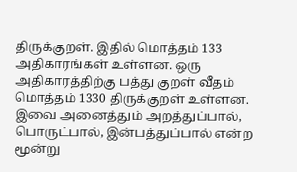திருக்குறள். இதில் மொத்தம் 133 அதிகாரங்கள் உள்ளன. ஒரு அதிகாரத்திற்கு பத்து குறள் வீதம் மொத்தம் 1330 திருக்குறள் உள்ளன. இவை அனைத்தும் அறத்துப்பால், பொருட்பால், இன்பத்துப்பால் என்ற மூன்று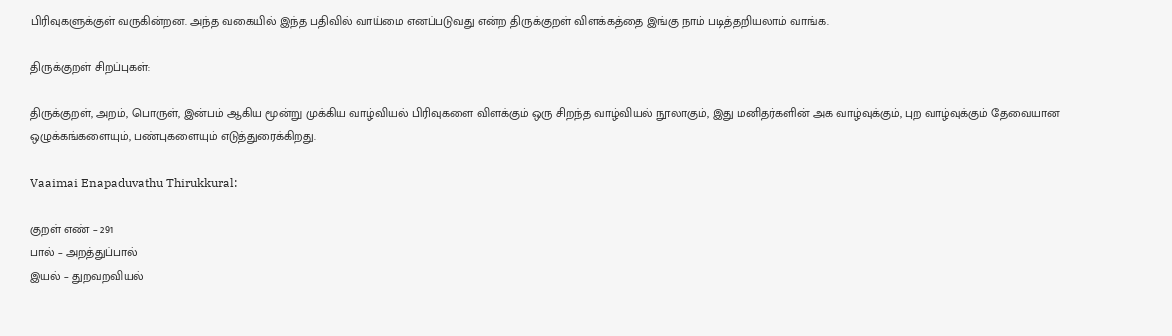பிரிவுகளுக்குள் வருகின்றன. அந்த வகையில் இந்த பதிவில் வாய்மை எனப்படுவது என்ற திருக்குறள் விளக்கத்தை இங்கு நாம் படித்தறியலாம் வாங்க.

திருக்குறள் சிறப்புகள்:

திருக்குறள், அறம், பொருள், இன்பம் ஆகிய மூன்று முக்கிய வாழ்வியல் பிரிவுகளை விளக்கும் ஒரு சிறந்த வாழ்வியல் நூலாகும், இது மனிதர்களின் அக வாழ்வுக்கும், புற வாழ்வுக்கும் தேவையான ஒழுக்கங்களையும், பண்புகளையும் எடுத்துரைக்கிறது.

Vaaimai Enapaduvathu Thirukkural:

குறள் எண் – 291
பால் – அறத்துப்பால்
இயல் – துறவறவியல்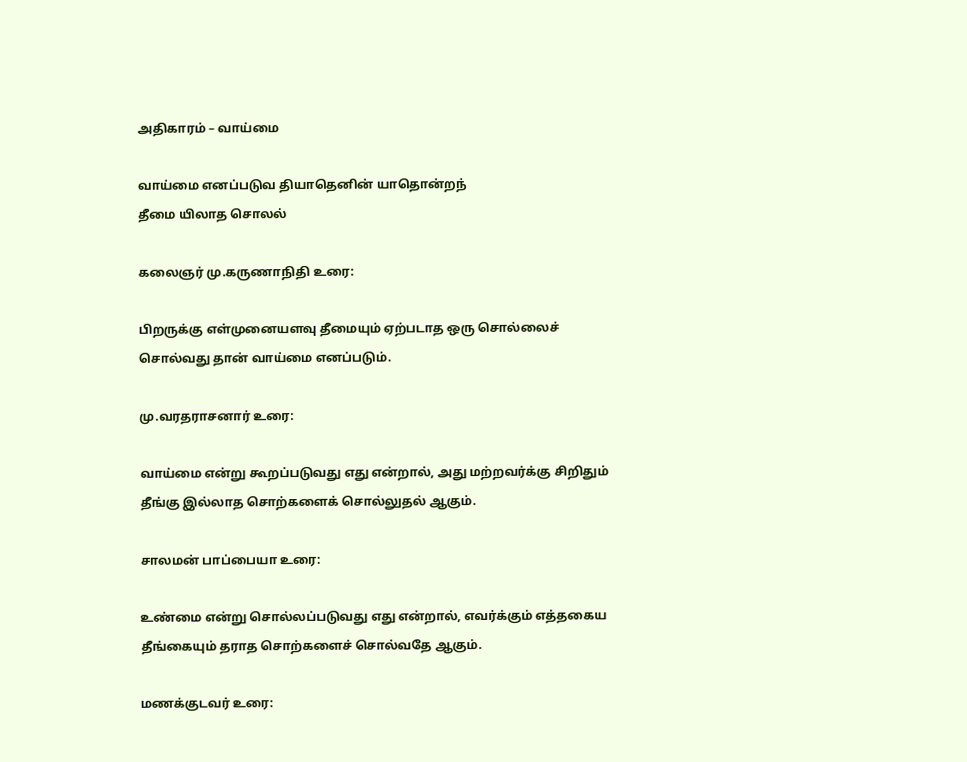அதிகாரம் – வாய்மை

வாய்மை எனப்படுவ தியாதெனின் யாதொன்றந்
தீமை யிலாத சொலல்

கலைஞர் மு.கருணாநிதி உரை:

பிறருக்கு எள்முனையளவு தீமையும் ஏற்படாத ஒரு சொல்லைச் சொல்வது தான் வாய்மை எனப்படும்.

மு.வரதராசனார் உரை:

வாய்மை என்று கூறப்படுவது எது என்றால், அது மற்றவர்க்கு சிறிதும் தீங்கு இல்லாத சொற்களைக் சொல்லுதல் ஆகும்.

சாலமன் பாப்பையா உரை:

உண்மை என்று சொல்லப்படுவது எது என்றால், எவர்க்கும் எத்தகைய தீங்கையும் தராத சொற்களைச் சொல்வதே ஆகும்.

மணக்குடவர் உரை: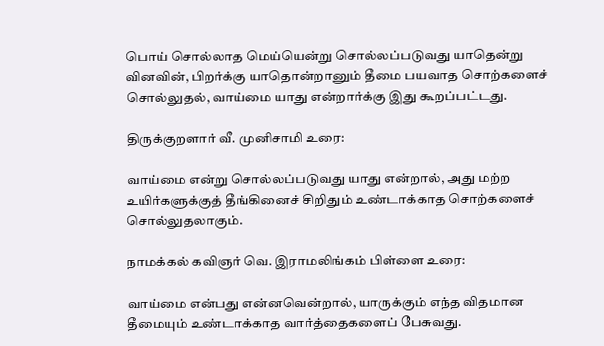பொய் சொல்லாத மெய்யென்று சொல்லப்படுவது யாதென்று வினவின், பிறர்க்கு யாதொன்றானும் தீமை பயவாத சொற்களைச் சொல்லுதல், வாய்மை யாது என்றார்க்கு இது கூறப்பட்டது.

திருக்குறளார் வீ. முனிசாமி உரை:

வாய்மை என்று சொல்லப்படுவது யாது என்றால், அது மற்ற உயிர்களுக்குத் தீங்கினைச் சிறிதும் உண்டாக்காத சொற்களைச் சொல்லுதலாகும்.

நாமக்கல் கவிஞர் வெ. இராமலிங்கம் பிள்ளை உரை:

வாய்மை என்பது என்னவென்றால், யாருக்கும் எந்த விதமான தீமையும் உண்டாக்காத வார்த்தைகளைப் பேசுவது.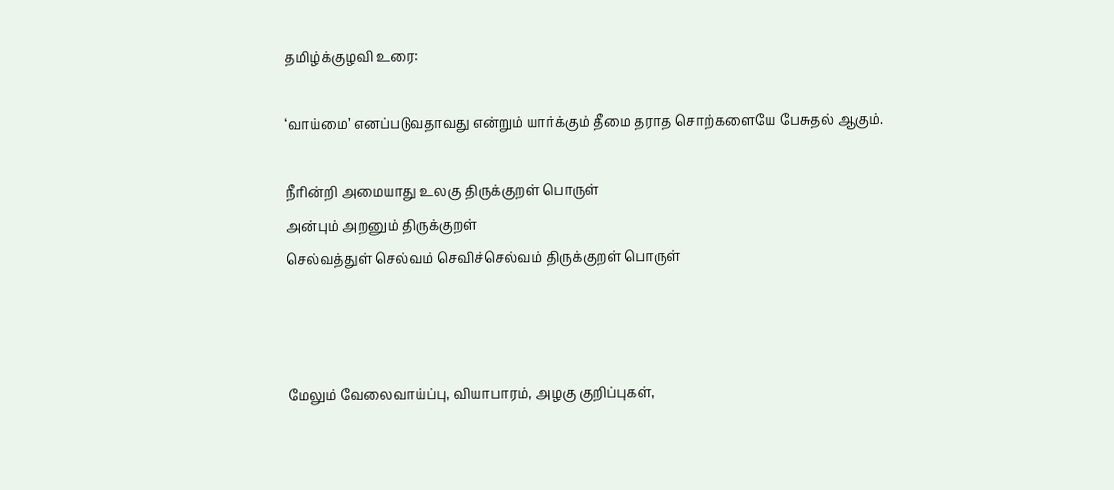தமிழ்க்குழவி உரை:

‘வாய்மை’ எனப்படுவதாவது என்றும் யார்க்கும் தீமை தராத சொற்களையே பேசுதல் ஆகும்.

நீரின்றி அமையாது உலகு திருக்குறள் பொருள்
அன்பும் அறனும் திருக்குறள்
செல்வத்துள் செல்வம் செவிச்செல்வம் திருக்குறள் பொருள்



மேலும் வேலைவாய்ப்பு, வியாபாரம், அழகு குறிப்புகள்,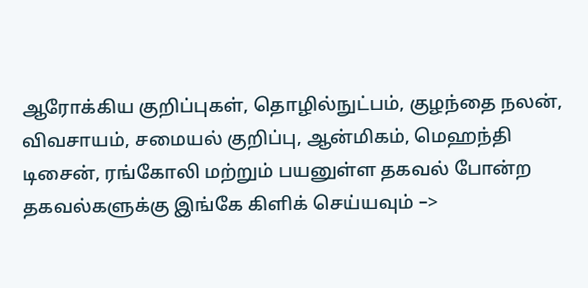ஆரோக்கிய குறிப்புகள், தொழில்நுட்பம், குழந்தை நலன், விவசாயம், சமையல் குறிப்பு, ஆன்மிகம், மெஹந்தி டிசைன், ரங்கோலி மற்றும் பயனுள்ள தகவல் போன்ற தகவல்களுக்கு இங்கே கிளிக் செய்யவும் –>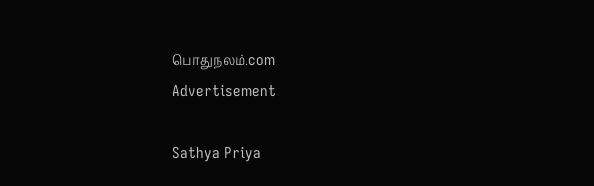பொதுநலம்.com
Advertisement

Sathya Priya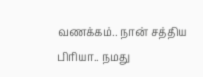வணக்கம்.. நான் சத்திய பிரியா.. நமது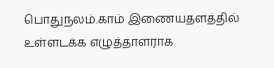பொதுநலம்.காம் இணையதளத்தில் உள்ளடக்க எழுத்தாளராக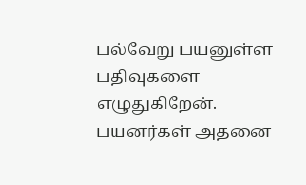பல்வேறு பயனுள்ள பதிவுகளை எழுதுகிறேன். பயனர்கள் அதனை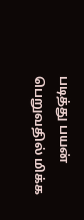படித்து பயன் பெறுவதில் மிக்க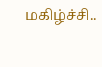மகிழ்ச்சி..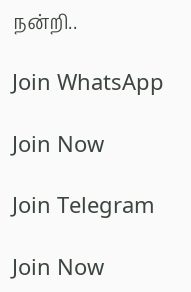நன்றி..

Join WhatsApp

Join Now

Join Telegram

Join Now